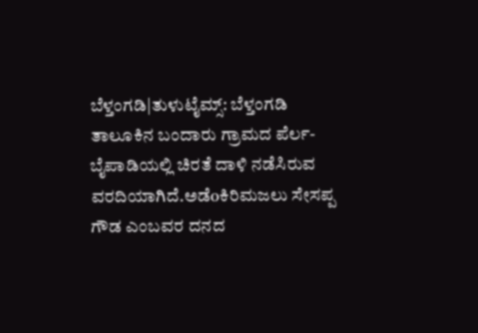ಬೆಳ್ತಂಗಡಿ|ತುಳುಟೈಮ್ಸ್: ಬೆಳ್ತಂಗಡಿ ತಾಲೂಕಿನ ಬಂದಾರು ಗ್ರಾಮದ ಪೆರ್ಲ-ಬೈಪಾಡಿಯಲ್ಲಿ ಚಿರತೆ ದಾಳಿ ನಡೆಸಿರುವ ವರದಿಯಾಗಿದೆ.ಅಡೆoಕಿರಿಮಜಲು ಸೇಸಪ್ಪ ಗೌಡ ಎಂಬವರ ದನದ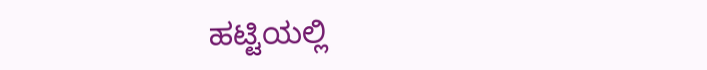ಹಟ್ಟಿಯಲ್ಲಿ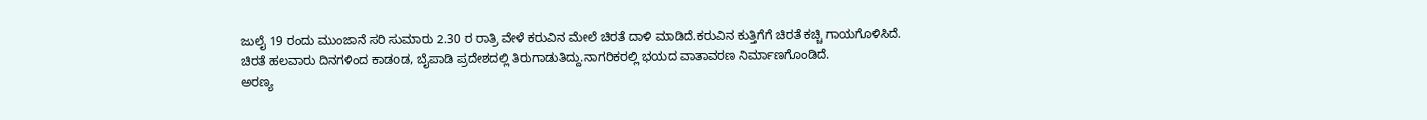ಜುಲೈ 19 ರಂದು ಮುಂಜಾನೆ ಸರಿ ಸುಮಾರು 2.30 ರ ರಾತ್ರಿ ವೇಳೆ ಕರುವಿನ ಮೇಲೆ ಚಿರತೆ ದಾಳಿ ಮಾಡಿದೆ.ಕರುವಿನ ಕುತ್ತಿಗೆಗೆ ಚಿರತೆ ಕಚ್ಚಿ ಗಾಯಗೊಳಿಸಿದೆ.
ಚಿರತೆ ಹಲವಾರು ದಿನಗಳಿಂದ ಕಾಡoಡ, ಬೈಪಾಡಿ ಪ್ರದೇಶದಲ್ಲಿ ತಿರುಗಾಡುತಿದ್ದು.ನಾಗರಿಕರಲ್ಲಿ ಭಯದ ವಾತಾವರಣ ನಿರ್ಮಾಣಗೊಂಡಿದೆ.
ಅರಣ್ಯ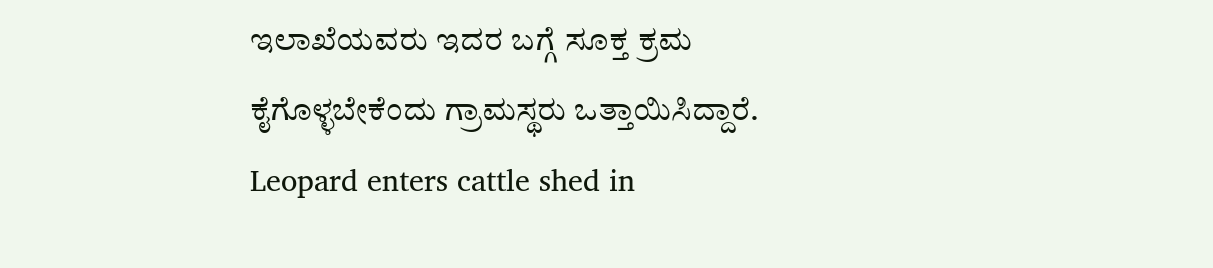ಇಲಾಖೆಯವರು ಇದರ ಬಗ್ಗೆ ಸೂಕ್ತ ಕ್ರಮ ಕೈಗೊಳ್ಳಬೇಕೆಂದು ಗ್ರಾಮಸ್ಥರು ಒತ್ತಾಯಿಸಿದ್ದಾರೆ.
Leopard enters cattle shed in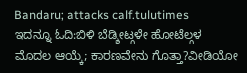Bandaru; attacks calf.tulutimes
ಇದನ್ನೂ ಓದಿ:ಬಿಳಿ ಬೆಡ್ಶೀಟ್ಗಳೇ ಹೋಟೆಲ್ಗಳ ಮೊದಲ ಆಯ್ಕೆ; ಕಾರಣವೇನು ಗೊತ್ತಾ?ವೀಡಿಯೋ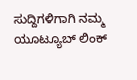ಸುದ್ದಿಗಳಿಗಾಗಿ ನಮ್ಮ ಯೂಟ್ಯೂಬ್ ಲಿಂಕ್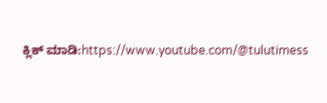ಕ್ಲಿಕ್ ಮಾಡಿ:https://www.youtube.com/@tulutimess